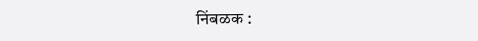निंबळक :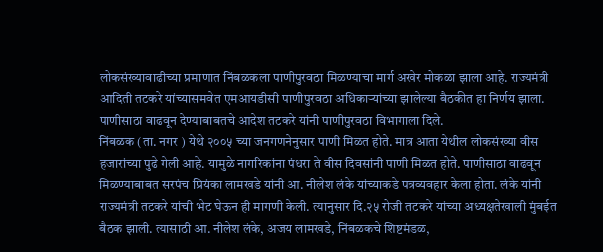लोकसंख्यावाढीच्या प्रमाणात निंबळकला पाणीपुरवठा मिळण्याचा मार्ग अखेर मोकळा झाला आहे. राज्यमंत्री आदिती तटकरे यांच्यासमवेत एमआयडीसी पाणीपुरवठा अधिकाऱ्यांच्या झालेल्या बैठकीत हा निर्णय झाला. पाणीसाठा वाढवून देण्याबाबतचे आदेश तटकरे यांनी पाणीपुरवठा विभागाला दिले.
निंबळक (ता. नगर ) येथे २००५ च्या जनगणनेनुसार पाणी मिळत होते. मात्र आता येथील लोकसंख्या वीस हजारांच्या पुढे गेली आहे. यामुळे नागरिकांना पंधरा ते वीस दिवसांनी पाणी मिळत होते. पाणीसाठा वाढवून मिळण्याबाबत सरपंच प्रियंका लामखडे यांनी आ. नीलेश लंके यांच्याकडे पत्रव्यवहार केला होता. लंके यांनी राज्यमंत्री तटकरे यांची भेट घेऊन ही मागणी केली. त्यानुसार दि.२५ रोजी तटकरे यांच्या अध्यक्षतेखाली मुंबईत बैठक झाली. त्यासाठी आ. नीलेश लंके, अजय लामखडे, निंबळकचे शिष्टमंडळ,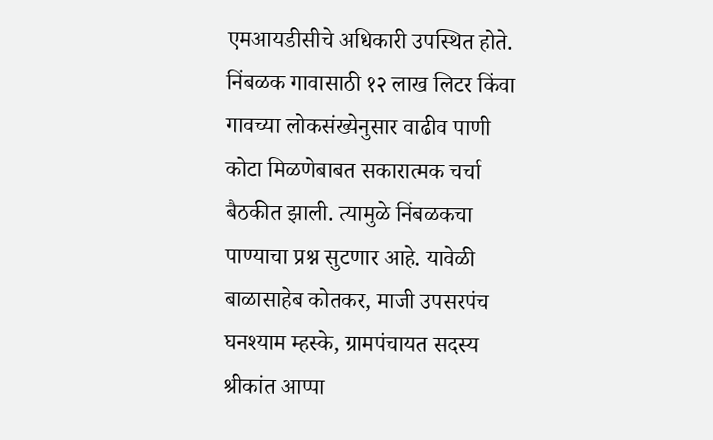एमआयडीसीचे अधिकारी उपस्थित होते. निंबळक गावासाठी १२ लाख लिटर किंवा गावच्या लोकसंख्येनुसार वाढीव पाणी कोटा मिळणेबाबत सकारात्मक चर्चा बैठकीत झाली. त्यामुळे निंबळकचा पाण्याचा प्रश्न सुटणार आहे. यावेळी बाळासाहेब कोतकर, माजी उपसरपंच घनश्याम म्हस्के, ग्रामपंचायत सदस्य श्रीकांत आप्पा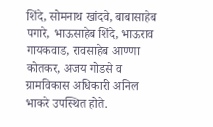शिंदे, सोमनाथ खांदवे, बाबासाहेब पगारे, भाऊसाहेब शिंदे, भाऊराव गायकवाड, रावसाहेब आण्णा कोतकर, अजय गोडसे व ग्रामविकास अधिकारी अनिल भाकरे उपस्थित होते.